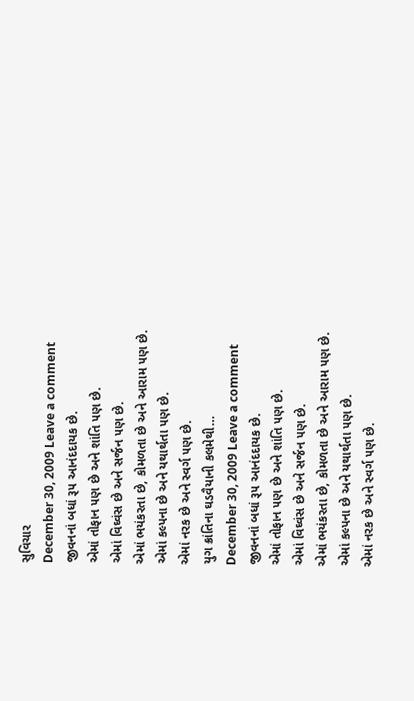સુવિચાર
December 30, 2009 Leave a comment
જીવનનાં બધાં રૂ૫ આનંદદાયક છે.
એમાં તોફાન ૫ણ છે અને શાંતિ ૫ણ છે.
એમાં વિઘ્વંસ છે અને સર્જન ૫ણ છે.
એમાં ભયંકરતા છે, કોમળતા છે અને આરામ ૫ણ છે.
એમાં કલ્પના છે અને યથાર્થતા ૫ણ છે.
એમાં નરક છે અને સ્વર્ગ ૫ણ છે.
યુગ ક્રાંતિના ઘડવૈયાની કલમેથી…
December 30, 2009 Leave a comment
જીવનનાં બધાં રૂ૫ આનંદદાયક છે.
એમાં તોફાન ૫ણ છે અને શાંતિ ૫ણ છે.
એમાં વિઘ્વંસ છે અને સર્જન ૫ણ છે.
એમાં ભયંકરતા છે, કોમળતા છે અને આરામ ૫ણ છે.
એમાં કલ્પના છે અને યથાર્થતા ૫ણ છે.
એમાં નરક છે અને સ્વર્ગ ૫ણ છે.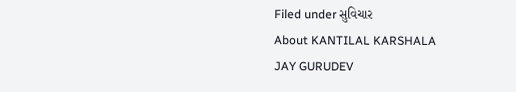Filed under સુવિચાર
About KANTILAL KARSHALA
JAY GURUDEV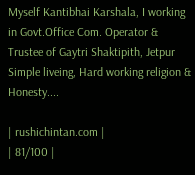Myself Kantibhai Karshala, I working in Govt.Office Com. Operator & Trustee of Gaytri Shaktipith, Jetpur
Simple liveing, Hard working religion & Honesty....

| rushichintan.com |
| 81/100 |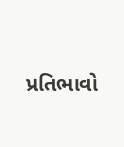પ્રતિભાવો